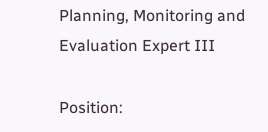Planning, Monitoring and Evaluation Expert III

Position: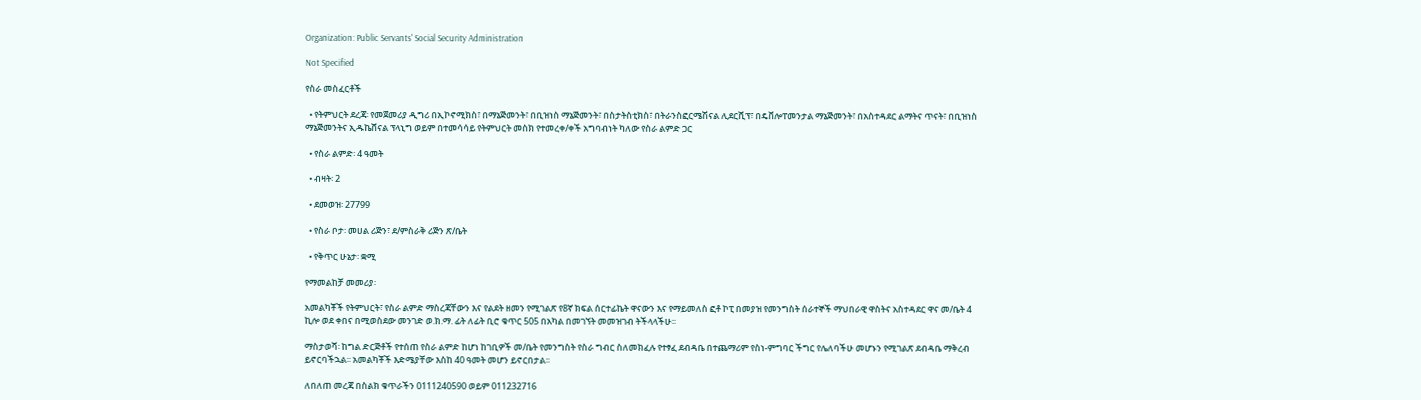Organization: Public Servants' Social Security Administration

Not Specified

የስራ መስፈርቶች

  • የትምህርት ደረጃ፡ የመጀመሪያ ዲግሪ በኢኮኖሚክስ፣ በማኔጅመንት፣ በቢዝነስ ማኔጅመንት፣ በስታትስቲክስ፣ በትራንስፎርሜሽናል ሊደርሺፕ፣ በዴቨሎፐመንታል ማኔጅመንት፣ በአስተዳደር ልማትና ጥናት፣ በቢዝነስ ማኔጅመንትና ኢዱኬሸናል ፕላኒግ ወይም በተመሳሳይ የትምህርት መስክ የተመረቀ/ቀች አግባብነት ካለው የስራ ልምድ ጋር

  • የስራ ልምድ፡ 4 ዓመት

  • ብዛት፡ 2

  • ደመወዝ፡ 27799

  • የስራ ቦታ፡ መሀል ሪጅን፣ ደ/ምስራቅ ሪጅን ጽ/ቤት

  • የቅጥር ሁኔታ፡ ቋሚ

የማመልከቻ መመሪያ፡

አመልካቾች የትምህርት፣ የስራ ልምድ ማስረጃቸውን እና የልደት ዘመን የሚገልጽ የ8ኛ ክፍል ሰርተፊኬት ዋናውን እና የማይመለስ ፎቶ ኮፒ በመያዝ የመንግስት ሰራተኞች ማህበራዊ ዋስትና አስተዳደር ዋና መ/ቤት 4 ኪሎ ወደ ቀበና በሚወስደው መንገድ ወ.ክ.ማ. ፊት ለፊት ቢሮ ቁጥር 505 በአካል በመገኘት መመዝገብ ትችላላችሁ፡፡

ማስታወሻ፡ ከግል ድርጅቶች የተሰጠ የስራ ልምድ ከሆነ ከገቢዎች መ/ቤት የመንግስት የስራ ግብር ስለመክፈሉ የተፃፈ ደብዳቤ በተጨማሪም የስነ-ምግባር ችግር የሌለባችሁ መሆኑን የሚገልጽ ደብዳቤ ማቅረብ ይኖርባችኋል፡፡ አመልካቾች እድሜያቸው እስከ 40 ዓመት መሆን ይኖርበታል፡፡

ለበለጠ መረጃ በስልክ ቁጥራችን 0111240590 ወይም 011232716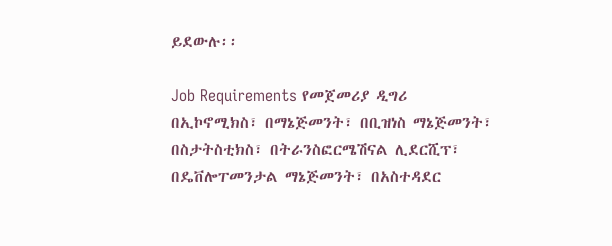ይደውሉ፡፡

Job Requirements የመጀመሪያ ዲግሪ በኢኮኖሚክስ፣ በማኔጅመንት፣ በቢዝነስ ማኔጅመንት፣ በስታትስቲክስ፣ በትራንስፎርሜሽናል ሊደርሺፕ፣ በዴቨሎፐመንታል ማኔጅመንት፣ በአስተዳደር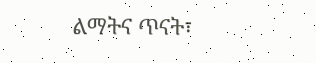ልማትና ጥናት፣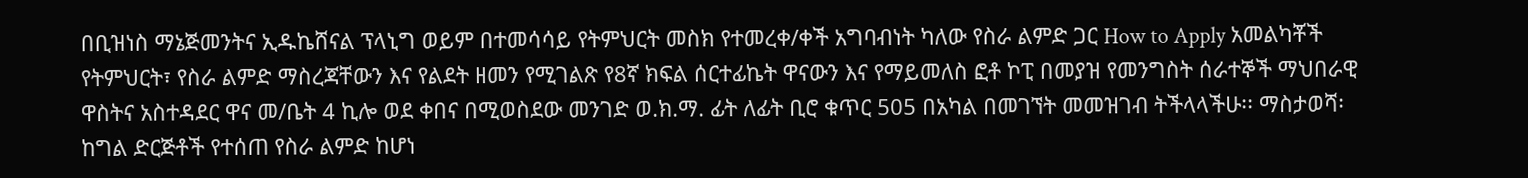በቢዝነስ ማኔጅመንትና ኢዱኬሸናል ፕላኒግ ወይም በተመሳሳይ የትምህርት መስክ የተመረቀ/ቀች አግባብነት ካለው የስራ ልምድ ጋር How to Apply አመልካቾች የትምህርት፣ የስራ ልምድ ማስረጃቸውን እና የልደት ዘመን የሚገልጽ የ8ኛ ክፍል ሰርተፊኬት ዋናውን እና የማይመለስ ፎቶ ኮፒ በመያዝ የመንግስት ሰራተኞች ማህበራዊ ዋስትና አስተዳደር ዋና መ/ቤት 4 ኪሎ ወደ ቀበና በሚወስደው መንገድ ወ.ክ.ማ. ፊት ለፊት ቢሮ ቁጥር 505 በአካል በመገኘት መመዝገብ ትችላላችሁ፡፡ ማስታወሻ፡ ከግል ድርጅቶች የተሰጠ የስራ ልምድ ከሆነ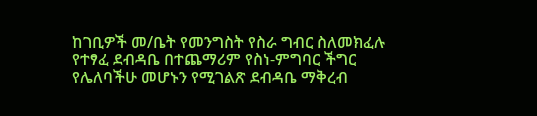ከገቢዎች መ/ቤት የመንግስት የስራ ግብር ስለመክፈሉ የተፃፈ ደብዳቤ በተጨማሪም የስነ-ምግባር ችግር የሌለባችሁ መሆኑን የሚገልጽ ደብዳቤ ማቅረብ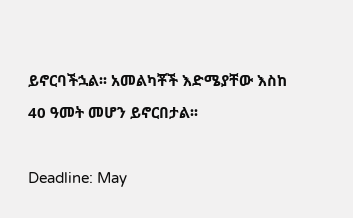ይኖርባችኋል፡፡ አመልካቾች እድሜያቸው እስከ 40 ዓመት መሆን ይኖርበታል፡፡

Deadline: May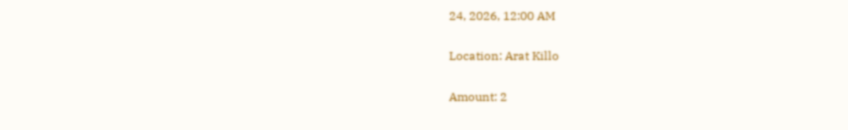24, 2026, 12:00 AM

Location: Arat Killo

Amount: 2